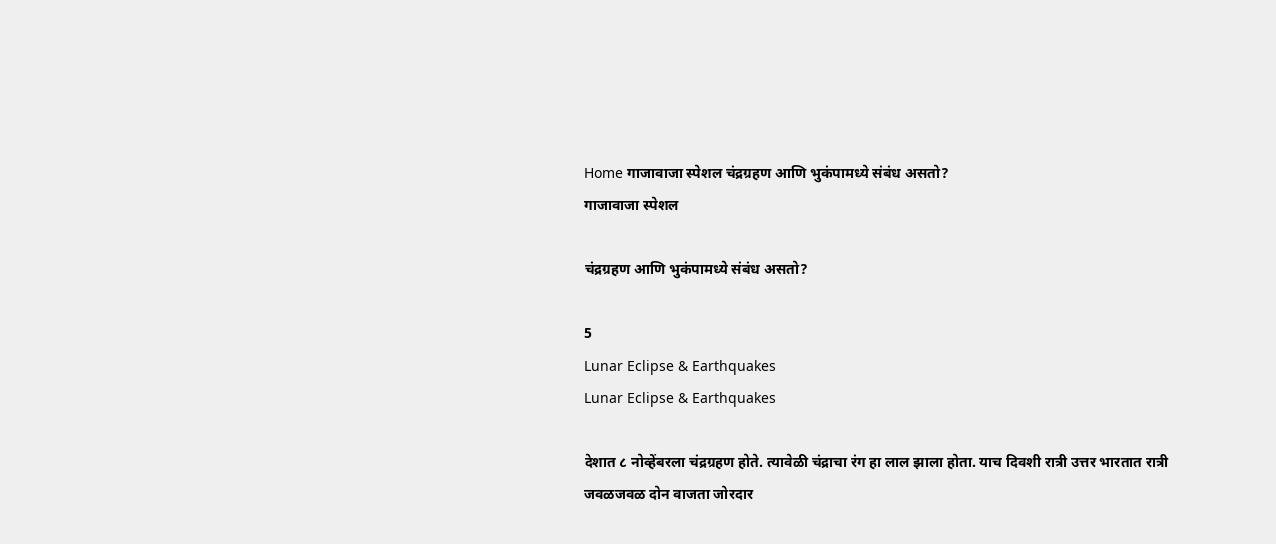Home गाजावाजा स्पेशल चंद्रग्रहण आणि भुकंपामध्ये संबंध असतो?
गाजावाजा स्पेशल

चंद्रग्रहण आणि भुकंपामध्ये संबंध असतो?

5
Lunar Eclipse & Earthquakes
Lunar Eclipse & Earthquakes

देशात ८ नोव्हेंबरला चंद्रग्रहण होते. त्यावेळी चंद्राचा रंग हा लाल झाला होता. याच दिवशी रात्री उत्तर भारतात रात्री जवळजवळ दोन वाजता जोरदार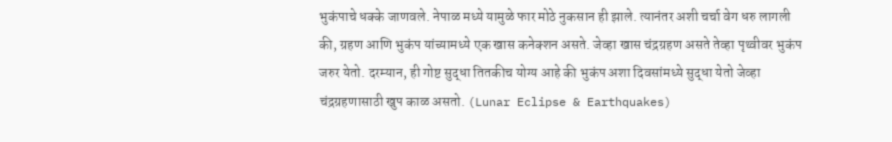भुकंपाचे धक्के जाणवले. नेपाळ मध्ये यामुळे फार मोठे नुकसान ही झाले. त्यानंतर अशी चर्चा वेग धरु लागली की, ग्रहण आणि भुकंप यांच्यामध्ये एक खास कनेक्शन असते. जेव्हा खास चंद्रग्रहण असते तेव्हा पृथ्वीवर भुकंप जरुर येतो. दरम्यान, ही गोष्ट सुद्धा तितकीच योग्य आहे की भुकंप अशा दिवसांमध्ये सुद्धा येतो जेव्हा चंद्रग्रहणासाठी खुप काळ असतो. (Lunar Eclipse & Earthquakes)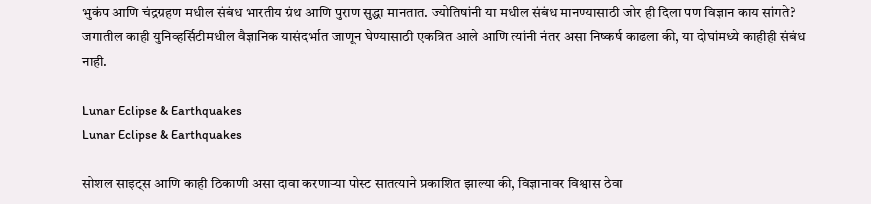भुकंप आणि चंद्रग्रहण मधील संबंध भारतीय ग्रंथ आणि पुराण सुद्धा मानतात. ज्योतिषांनी या मधील संबंध मानण्यासाठी जोर ही दिला पण विज्ञान काय सांगते? जगातील काही युनिव्हर्सिटीमधील वैज्ञानिक यासंदर्भात जाणून घेण्यासाठी एकत्रित आले आणि त्यांनी नंतर असा निष्कर्ष काढला की, या दोघांमध्ये काहीही संबंध नाही.

Lunar Eclipse & Earthquakes
Lunar Eclipse & Earthquakes

सोशल साइट्स आणि काही ठिकाणी असा दावा करणाऱ्या पोस्ट सातत्याने प्रकाशित झाल्या की, विज्ञानावर विश्वास ठेवा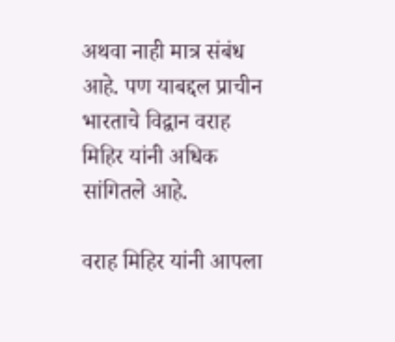अथवा नाही मात्र संबंध आहे. पण याबद्दल प्राचीन भारताचे विद्वान वराह मिहिर यांनी अधिक सांगितले आहे.

वराह मिहिर यांनी आपला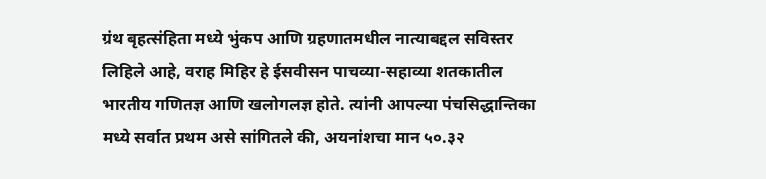ग्रंथ बृहत्संहिता मध्ये भुंकप आणि ग्रहणातमधील नात्याबद्दल सविस्तर लिहिले आहे, वराह मिहिर हे ईसवीसन पाचव्या-सहाव्या शतकातील भारतीय गणितज्ञ आणि खलोगलज्ञ होते. त्यांनी आपल्या पंचसिद्धान्तिका मध्ये सर्वात प्रथम असे सांगितले की, अयनांशचा मान ५०.३२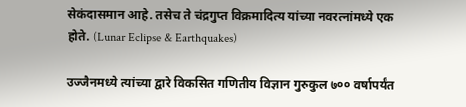सेकंदासमान आहे. तसेच ते चंद्रगुप्त विक्रमादित्य यांच्या नवरत्नांमध्ये एक होते. (Lunar Eclipse & Earthquakes)

उज्जैनमध्ये त्यांच्या द्वारे विकसित गणितीय विज्ञान गुरुकुल ७०० वर्षापर्यंत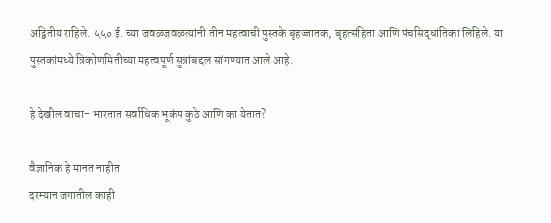अद्वितीय राहिले. ५५० ई. च्या जवळजवळत्यांनी तीन महत्वाची पुस्तके बृहज्जातक, बृहत्संहिता आणि पंचसिद्धांतिका लिहिले. या पुस्तकांमध्ये त्रिकोणमितीच्या महत्वपूर्ण सुत्रांबद्दल सांगण्यात आले आहे.

हे देखील वाचा- भारतात सर्वाधिक भूकंप कुठे आणि का येतात?

वैज्ञानिक हे मानत नाहीत
दरम्यान जगातील काही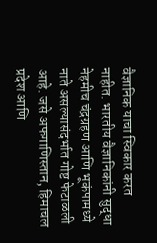वैज्ञानिक याचा स्विकार करत नाहीत. भारतीय वैज्ञानिकांनी सुद्धा नेहमीच चंद्रग्रहण आणि भूकंपामध्ये नाते असल्यासंदर्भात गोष्ट फेटाळली आहे. जसे अफगाणिस्तान, हिमाचल प्रदेश आणि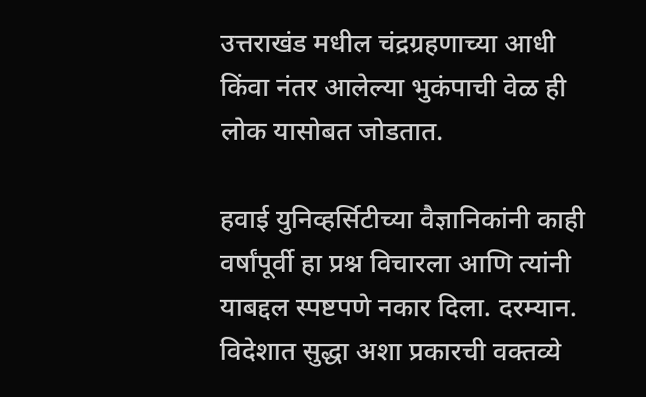उत्तराखंड मधील चंद्रग्रहणाच्या आधी किंवा नंतर आलेल्या भुकंपाची वेळ ही लोक यासोबत जोडतात.

हवाई युनिव्हर्सिटीच्या वैज्ञानिकांनी काही वर्षांपूर्वी हा प्रश्न विचारला आणि त्यांनी याबद्दल स्पष्टपणे नकार दिला. दरम्यान. विदेशात सुद्धा अशा प्रकारची वक्तव्ये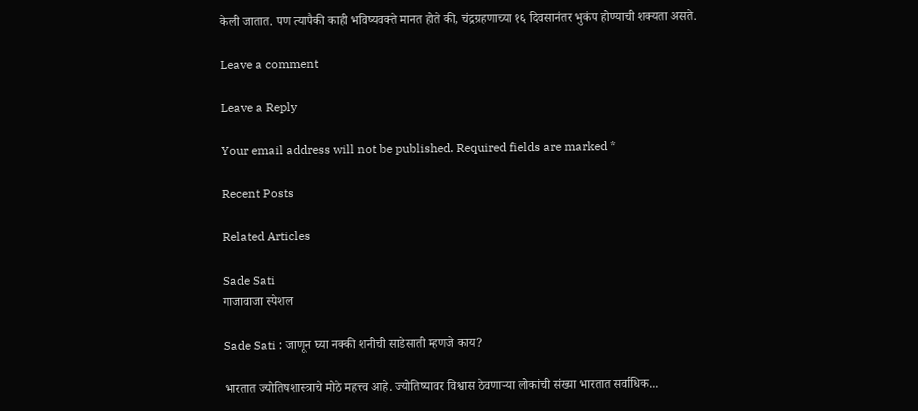केली जातात. पण त्यापैकी काही भविष्यवक्ते मानत होते की, चंद्रग्रहणाच्या १६ दिवसानंतर भुकंप होण्याची शक्यता असते.

Leave a comment

Leave a Reply

Your email address will not be published. Required fields are marked *

Recent Posts

Related Articles

Sade Sati
गाजावाजा स्पेशल

Sade Sati : जाणून घ्या नक्की शनीची साडेसाती म्हणजे काय?

भारतात ज्योतिषशास्त्राचे मोठे महत्त्व आहे. ज्योतिष्यावर विश्वास ठेवणाऱ्या लोकांची संख्या भारतात सर्वाधिक...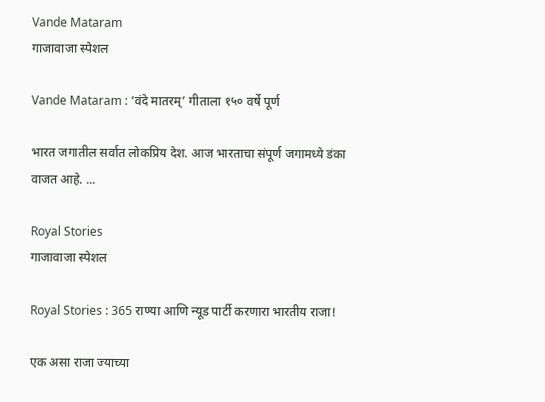Vande Mataram
गाजावाजा स्पेशल

Vande Mataram : ‘वंदे मातरम्’ गीताला १५० वर्षे पूर्ण

भारत जगातील सर्वात लोकप्रिय देश. आज भारताचा संपूर्ण जगामध्ये डंका वाजत आहे. ...

Royal Stories
गाजावाजा स्पेशल

Royal Stories : 365 राण्या आणि न्यूड पार्टी करणारा भारतीय राजा!

एक असा राजा ज्याच्या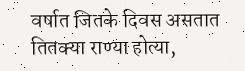वर्षात जितके दिवस असतात तितक्या राण्या होत्या,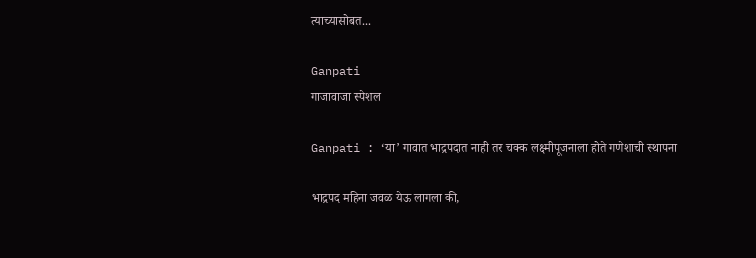त्याच्यासोबत...

Ganpati
गाजावाजा स्पेशल

Ganpati : ‘या’ गावात भाद्रपदात नाही तर चक्क लक्ष्मीपूजनाला होते गणेशाची स्थापना

भाद्रपद महिना जवळ येऊ लागला की,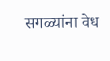सगळ्यांना वेध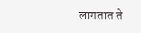लागतात ते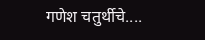गणेश चतुर्थीचे....